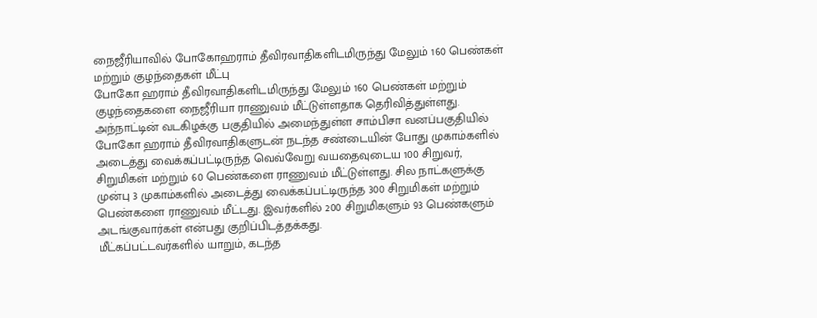நைஜீரியாவில் போகோஹராம் தீவிரவாதிகளிடமிருந்து மேலும் 160 பெண்கள் மற்றும் குழந்தைகள் மீட்பு
போகோ ஹராம் தீவிரவாதிகளிடமிருந்து மேலும் 160 பெண்கள் மற்றும் குழந்தைகளை நைஜீரியா ராணுவம் மீட்டுள்ளதாக தெரிவித்துள்ளது. அந்நாட்டின் வடகிழக்கு பகுதியில் அமைந்துள்ள சாம்பிசா வனப்பகுதியில் போகோ ஹராம் தீவிரவாதிகளுடன் நடந்த சண்டையின் போது முகாம்களில் அடைத்து வைக்கப்பட்டிருந்த வெவ்வேறு வயதைவுடைய 100 சிறுவர், சிறுமிகள் மற்றும் 60 பெண்களை ராணுவம் மீட்டுள்ளது. சில நாட்களுக்கு முன்பு 3 முகாம்களில் அடைத்து வைக்கப்பட்டிருந்த 300 சிறுமிகள் மற்றும் பெண்களை ராணுவம் மீட்டது. இவர்களில் 200 சிறுமிகளும் 93 பெண்களும் அடங்குவார்கள் என்பது குறிப்பிடத்தக்கது.
மீட்கப்பட்டவர்களில் யாறும், கடந்த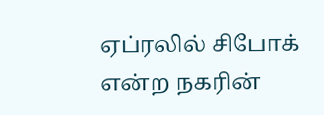ஏப்ரலில் சிபோக் என்ற நகரின்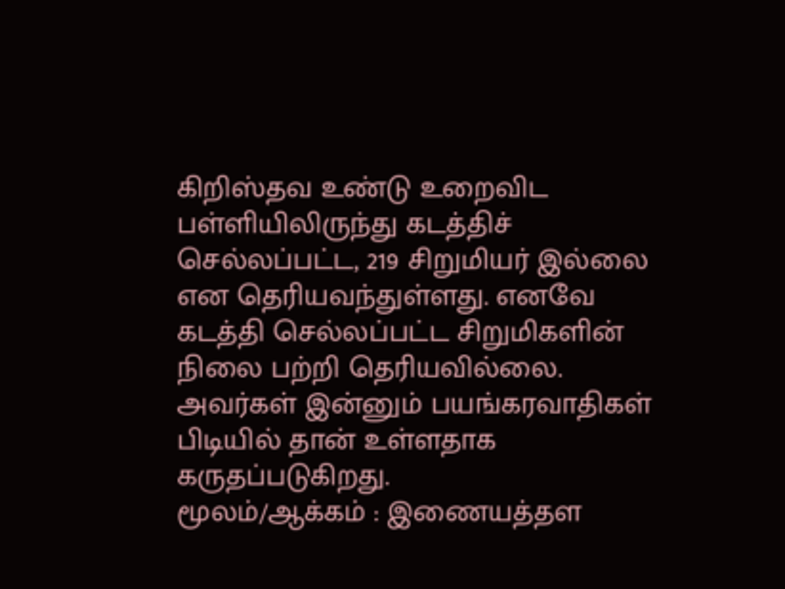கிறிஸ்தவ உண்டு உறைவிட பள்ளியிலிருந்து கடத்திச் செல்லப்பட்ட, 219 சிறுமியர் இல்லை என தெரியவந்துள்ளது. எனவே கடத்தி செல்லப்பட்ட சிறுமிகளின் நிலை பற்றி தெரியவில்லை. அவர்கள் இன்னும் பயங்கரவாதிகள் பிடியில் தான் உள்ளதாக கருதப்படுகிறது.
மூலம்/ஆக்கம் : இணையத்தள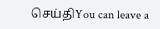செய்திYou can leave a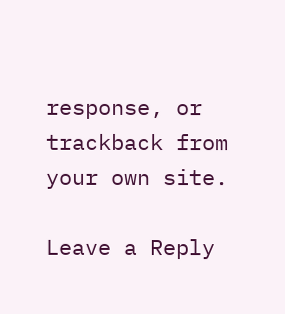response, or trackback from your own site.

Leave a Reply